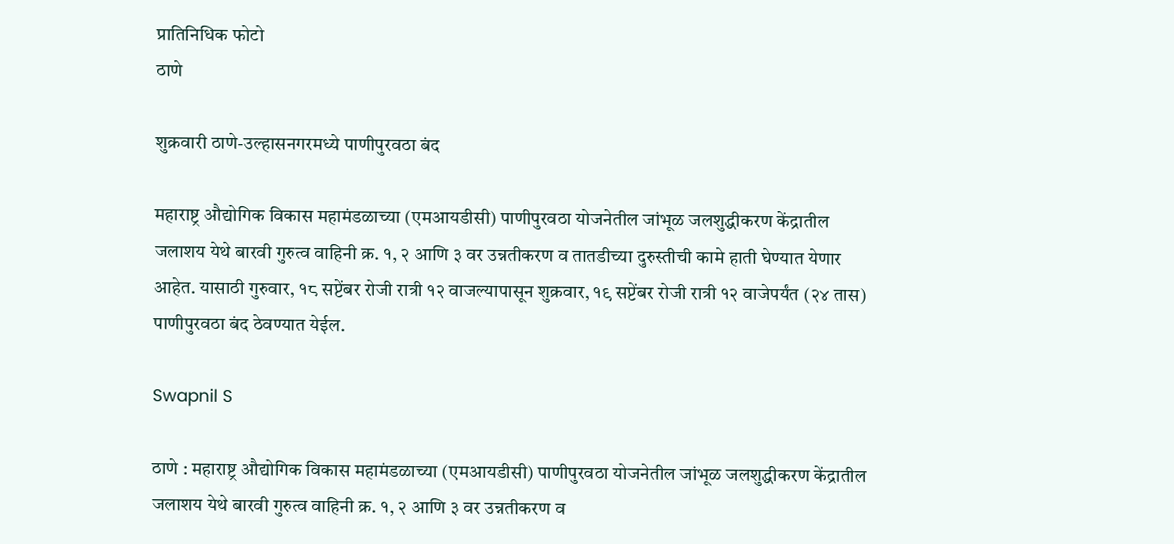प्रातिनिधिक फोटो
ठाणे

शुक्रवारी ठाणे-उल्हासनगरमध्ये पाणीपुरवठा बंद

महाराष्ट्र औद्योगिक विकास महामंडळाच्या (एमआयडीसी) पाणीपुरवठा योजनेतील जांभूळ जलशुद्धीकरण केंद्रातील जलाशय येथे बारवी गुरुत्व वाहिनी क्र. १, २ आणि ३ वर उन्नतीकरण व तातडीच्या दुरुस्तीची कामे हाती घेण्यात येणार आहेत. यासाठी गुरुवार, १८ सप्टेंबर रोजी रात्री १२ वाजल्यापासून शुक्रवार, १९ सप्टेंबर रोजी रात्री १२ वाजेपर्यंत (२४ तास) पाणीपुरवठा बंद ठेवण्यात येईल.

Swapnil S

ठाणे : महाराष्ट्र औद्योगिक विकास महामंडळाच्या (एमआयडीसी) पाणीपुरवठा योजनेतील जांभूळ जलशुद्धीकरण केंद्रातील जलाशय येथे बारवी गुरुत्व वाहिनी क्र. १, २ आणि ३ वर उन्नतीकरण व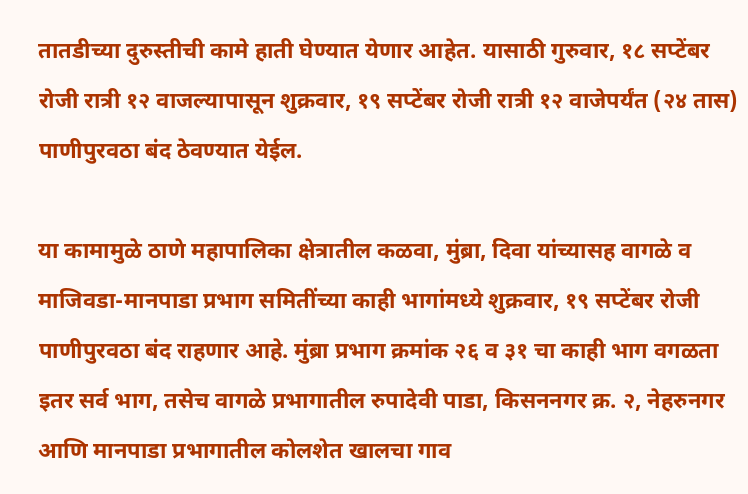तातडीच्या दुरुस्तीची कामे हाती घेण्यात येणार आहेत. यासाठी गुरुवार, १८ सप्टेंबर रोजी रात्री १२ वाजल्यापासून शुक्रवार, १९ सप्टेंबर रोजी रात्री १२ वाजेपर्यंत (२४ तास) पाणीपुरवठा बंद ठेवण्यात येईल.

या कामामुळे ठाणे महापालिका क्षेत्रातील कळवा, मुंब्रा, दिवा यांच्यासह वागळे व माजिवडा-मानपाडा प्रभाग समितींच्या काही भागांमध्ये शुक्रवार, १९ सप्टेंबर रोजी पाणीपुरवठा बंद राहणार आहे. मुंब्रा प्रभाग क्रमांक २६ व ३१ चा काही भाग वगळता इतर सर्व भाग, तसेच वागळे प्रभागातील रुपादेवी पाडा, किसननगर क्र. २, नेहरुनगर आणि मानपाडा प्रभागातील कोलशेत खालचा गाव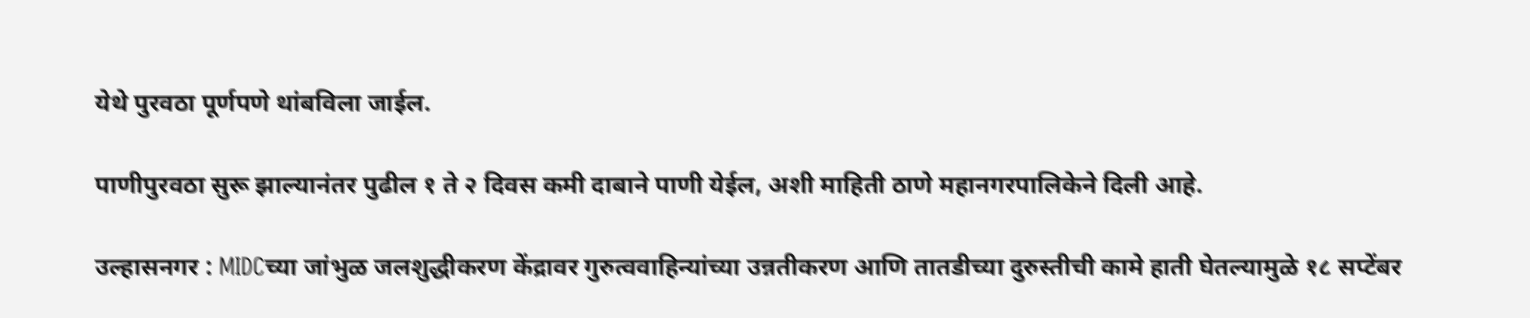येथे पुरवठा पूर्णपणे थांबविला जाईल.

पाणीपुरवठा सुरू झाल्यानंतर पुढील १ ते २ दिवस कमी दाबाने पाणी येईल, अशी माहिती ठाणे महानगरपालिकेने दिली आहे.

उल्हासनगर : MIDCच्या जांभुळ जलशुद्धीकरण केंद्रावर गुरुत्ववाहिन्यांच्या उन्नतीकरण आणि तातडीच्या दुरुस्तीची कामे हाती घेतल्यामुळे १८ सप्टेंबर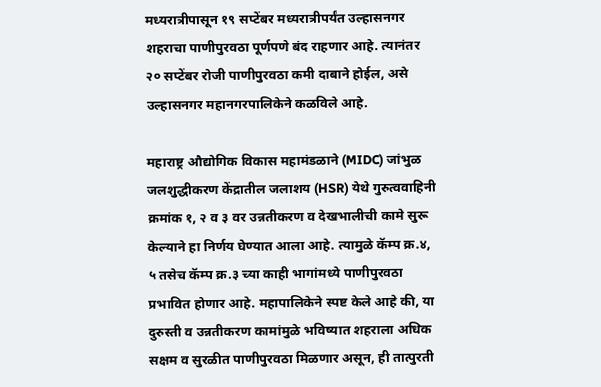मध्यरात्रीपासून १९ सप्टेंबर मध्यरात्रीपर्यंत उल्हासनगर शहराचा पाणीपुरवठा पूर्णपणे बंद राहणार आहे. त्यानंतर २० सप्टेंबर रोजी पाणीपुरवठा कमी दाबाने होईल, असे उल्हासनगर महानगरपालिकेने कळविले आहे.

महाराष्ट्र औद्योगिक विकास महामंडळाने (MIDC) जांभुळ जलशुद्धीकरण केंद्रातील जलाशय (HSR) येथे गुरुत्ववाहिनी क्रमांक १, २ व ३ वर उन्नतीकरण व देखभालीची कामे सुरू केल्याने हा निर्णय घेण्यात आला आहे. त्यामुळे कॅम्प क्र.४, ५ तसेच कॅम्प क्र.३ च्या काही भागांमध्ये पाणीपुरवठा प्रभावित होणार आहे. महापालिकेने स्पष्ट केले आहे की, या दुरुस्ती व उन्नतीकरण कामांमुळे भविष्यात शहराला अधिक सक्षम व सुरळीत पाणीपुरवठा मिळणार असून, ही तात्पुरती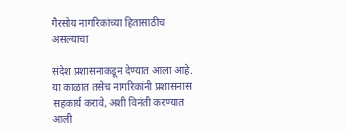गैरसोय नागरिकांच्या हितासाठीच असल्याचा

संदेश प्रशासनाकडून देण्यात आला आहे. या काळात तसेच नागरिकांनी प्रशासनास सहकार्य करावे, अशी विनंती करण्यात आली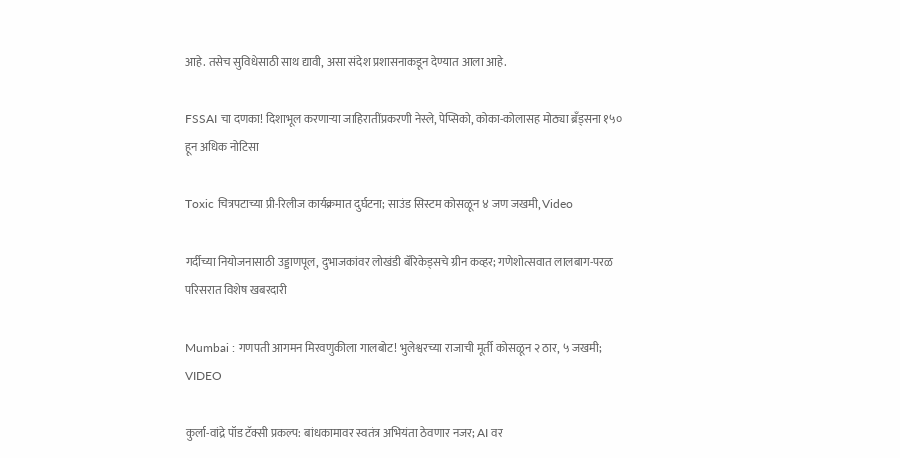आहे. तसेच सुविधेसाठी साथ द्यावी, असा संदेश प्रशासनाकडून देण्यात आला आहे.

FSSAI चा दणका! दिशाभूल करणाऱ्या जाहिरातींप्रकरणी नेस्ले, पेप्सिको, कोका-कोलासह मोठ्या ब्रँड्सना १५० हून अधिक नोटिसा

Toxic चित्रपटाच्या प्री-रिलीज कार्यक्रमात दुर्घटना; साउंड सिस्टम कोसळून ४ जण जखमी, Video

गर्दीच्या नियोजनासाठी उड्डाणपूल, दुभाजकांवर लोखंडी बॅरिकेड्सचे ग्रीन कव्हर; गणेशोत्सवात लालबाग-परळ परिसरात विशेष खबरदारी

Mumbai : गणपती आगमन मिरवणुकीला गालबोट! भुलेश्वरच्या राजाची मूर्ती कोसळून २ ठार, ५ जखमी; VIDEO

कुर्ला-वांद्रे पॉड टॅक्सी प्रकल्प: बांधकामावर स्वतंत्र अभियंता ठेवणार नजर; AI वर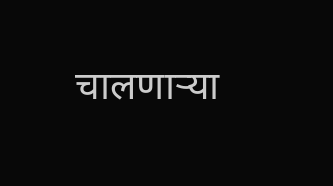चालणाऱ्या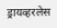ड्रायव्हरलेस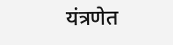यंत्रणेत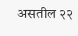असतील २२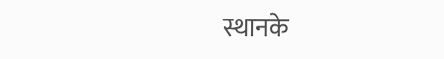स्थानके